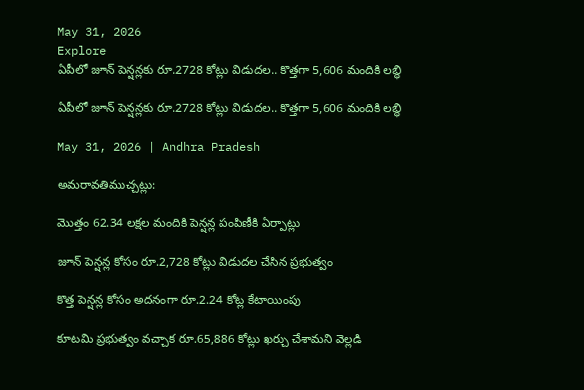May 31, 2026
Explore
ఏపీలో జూన్ పెన్షన్లకు రూ.2728 కోట్లు విడుదల.. కొత్తగా 5,606 మందికి లబ్ధి

ఏపీలో జూన్ పెన్షన్లకు రూ.2728 కోట్లు విడుదల.. కొత్తగా 5,606 మందికి లబ్ధి

May 31, 2026 | Andhra Pradesh

అమరావతిముచ్చట్లు:

మొత్తం 62.34 లక్షల మందికి పెన్షన్ల పంపిణీకి ఏర్పాట్లు

జూన్ పెన్షన్ల కోసం రూ.2,728 కోట్లు విడుదల చేసిన ప్రభుత్వం

కొత్త పెన్షన్ల కోసం అదనంగా రూ.2.24 కోట్ల కేటాయింపు

కూటమి ప్రభుత్వం వచ్చాక రూ.65,886 కోట్లు ఖర్చు చేశామని వెల్లడి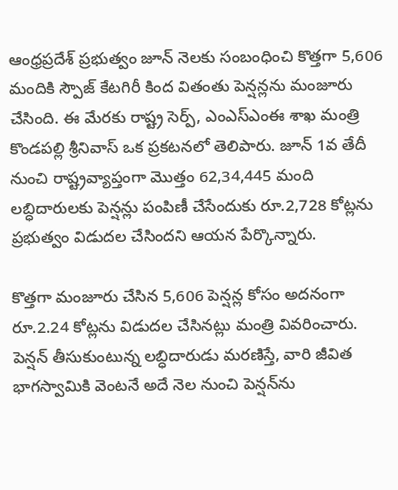ఆంధ్రప్రదేశ్ ప్రభుత్వం జూన్ నెలకు సంబంధించి కొత్తగా 5,606 మందికి స్పౌజ్ కేటగిరీ కింద వితంతు పెన్షన్లను మంజూరు చేసింది. ఈ మేరకు రాష్ట్ర సెర్ప్, ఎంఎస్ఎంఈ శాఖ మంత్రి కొండపల్లి శ్రీనివాస్ ఒక ప్రకటనలో తెలిపారు. జూన్ 1వ తేదీ నుంచి రాష్ట్రవ్యాప్తంగా మొత్తం 62,34,445 మంది లబ్ధిదారులకు పెన్షన్లు పంపిణీ చేసేందుకు రూ.2,728 కోట్లను ప్రభుత్వం విడుదల చేసిందని ఆయన పేర్కొన్నారు.

కొత్తగా మంజూరు చేసిన 5,606 పెన్షన్ల కోసం అదనంగా రూ.2.24 కోట్లను విడుదల చేసినట్లు మంత్రి వివరించారు. పెన్షన్ తీసుకుంటున్న లబ్ధిదారుడు మరణిస్తే, వారి జీవిత భాగస్వామికి వెంటనే అదే నెల నుంచి పెన్షన్‌ను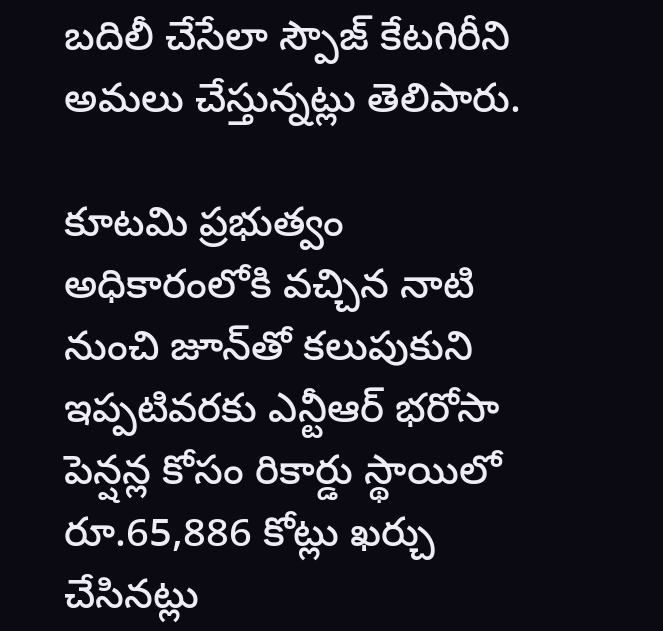బదిలీ చేసేలా స్పౌజ్ కేటగిరీని అమలు చేస్తున్నట్లు తెలిపారు.

కూటమి ప్రభుత్వం అధికారంలోకి వచ్చిన నాటి నుంచి జూన్‌తో కలుపుకుని ఇప్పటివరకు ఎన్టీఆర్ భరోసా పెన్షన్ల కోసం రికార్డు స్థాయిలో రూ.65,886 కోట్లు ఖర్చు చేసినట్లు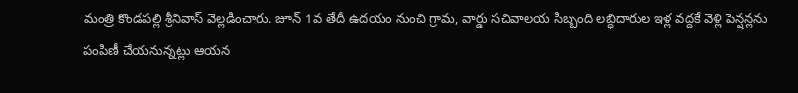మంత్రి కొండపల్లి శ్రీనివాస్ వెల్లడించారు. జూన్ 1వ తేదీ ఉదయం నుంచి గ్రామ, వార్డు సచివాలయ సిబ్బంది లబ్ధిదారుల ఇళ్ల వద్దకే వెళ్లి పెన్షన్లను పంపిణీ చేయనున్నట్లు ఆయన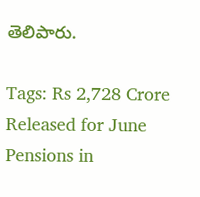తెలిపారు.

Tags: Rs 2,728 Crore Released for June Pensions in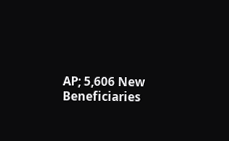AP; 5,606 New Beneficiaries